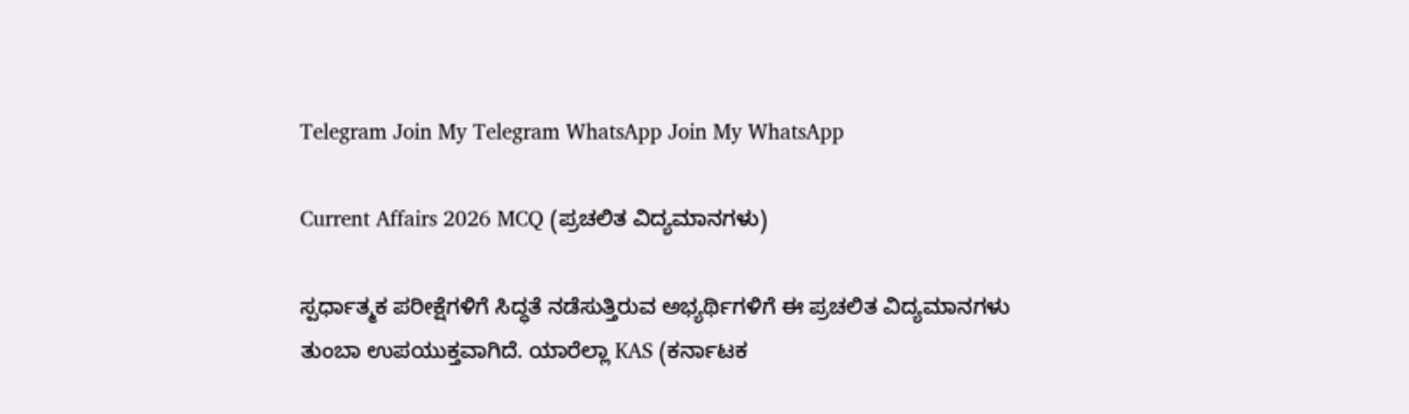Telegram Join My Telegram WhatsApp Join My WhatsApp

Current Affairs 2026 MCQ (ಪ್ರಚಲಿತ ವಿದ್ಯಮಾನಗಳು)

ಸ್ಪರ್ಧಾತ್ಮಕ ಪರೀಕ್ಷೆಗಳಿಗೆ ಸಿದ್ಧತೆ ನಡೆಸುತ್ತಿರುವ ಅಭ್ಯರ್ಥಿಗಳಿಗೆ ಈ ಪ್ರಚಲಿತ ವಿದ್ಯಮಾನಗಳು ತುಂಬಾ ಉಪಯುಕ್ತವಾಗಿದೆ. ಯಾರೆಲ್ಲಾ KAS (ಕರ್ನಾಟಕ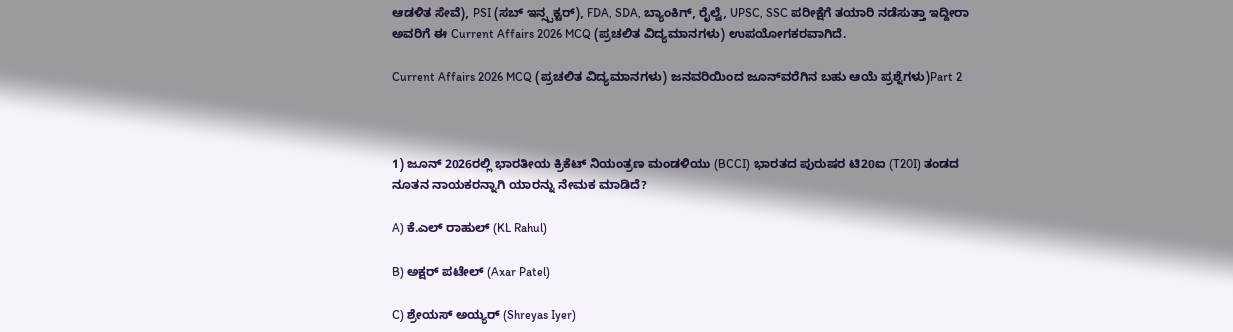ಆಡಳಿತ ಸೇವೆ), PSI (ಸಬ್‌ ಇನ್ಸ್ಪಕ್ಟರ್), FDA, SDA, ಬ್ಯಾಂಕಿಗ್‌, ರೈಲ್ವೆ, UPSC, SSC ಪರೀಕ್ಷೆಗೆ ತಯಾರಿ ನಡೆಸುತ್ತಾ ಇದ್ದೀರಾ ಅವರಿಗೆ ಈ Current Affairs 2026 MCQ (ಪ್ರಚಲಿತ ವಿದ್ಯಮಾನಗಳು) ಉಪಯೋಗಕರವಾಗಿದೆ.

Current Affairs 2026 MCQ (ಪ್ರಚಲಿತ ವಿದ್ಯಮಾನಗಳು) ಜನವರಿಯಿಂದ ಜೂನ್‌ವರೆಗಿನ ಬಹು ಆಯೆ ಪ್ರಶ್ನೆಗಳು)Part 2



1) ಜೂನ್‌ 2026ರಲ್ಲಿ ಭಾರತೀಯ ಕ್ರಿಕೆಟ್‌ ನಿಯಂತ್ರಣ ಮಂಡಳಿಯು (BCCI) ಭಾರತದ ಪುರುಷರ ಟಿ20ಐ (T20I) ತಂಡದ ನೂತನ ನಾಯಕರನ್ನಾಗಿ ಯಾರನ್ನು ನೇಮಕ ಮಾಡಿದೆ?

A) ಕೆ.ಎಲ್ ರಾಹುಲ್‌ (KL Rahul)

B) ಅಕ್ಷರ್‌ ಪಟೇಲ್‌ (Axar Patel)

C) ಶ್ರೇಯಸ್‌ ಅಯ್ಯರ್‌ (Shreyas Iyer)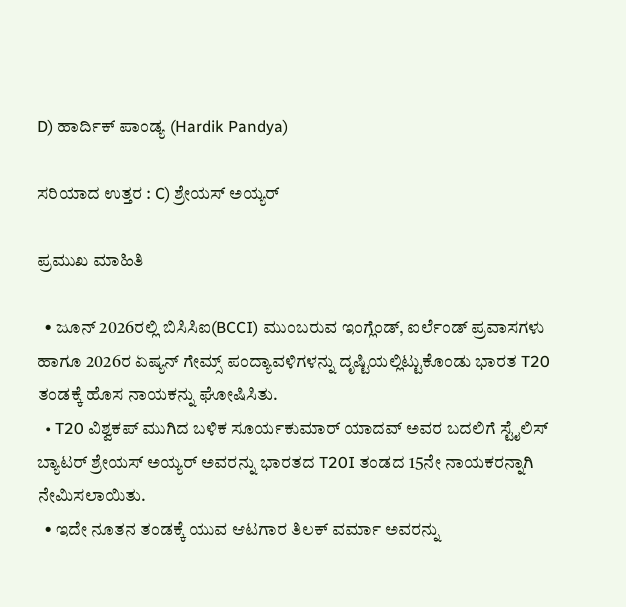D) ಹಾರ್ದಿಕ್‌ ಪಾಂಡ್ಯ (Hardik Pandya)

ಸರಿಯಾದ ಉತ್ತರ : C) ಶ್ರೇಯಸ್‌ ಅಯ್ಯರ್

ಪ್ರಮುಖ ಮಾಹಿತಿ

  • ಜೂನ್‌ 2026ರಲ್ಲಿ ಬಿಸಿಸಿಐ(BCCI) ಮುಂಬರುವ ಇಂಗ್ಲೆಂಡ್‌, ಐರ್ಲೆಂಡ್‌ ಪ್ರವಾಸಗಳು ಹಾಗೂ 2026ರ ಏಷ್ಯನ್‌ ಗೇಮ್ಸ್‌ ಪಂದ್ಯಾವಳಿಗಳನ್ನು ದೃಷ್ಟಿಯಲ್ಲಿಟ್ಟುಕೊಂಡು ಭಾರತ T20 ತಂಡಕ್ಕೆ ಹೊಸ ನಾಯಕನ್ನು ಘೋಷಿಸಿತು.
  • T20 ವಿಶ್ವಕಪ್‌ ಮುಗಿದ ಬಳಿಕ ಸೂರ್ಯಕುಮಾರ್‌ ಯಾದವ್‌ ಅವರ ಬದಲಿಗೆ ಸ್ಟೈಲಿಸ್‌ ಬ್ಯಾಟರ್‌ ಶ್ರೇಯಸ್‌ ಅಯ್ಯರ್‌ ಅವರನ್ನು ಭಾರತದ T20I ತಂಡದ 15ನೇ ನಾಯಕರನ್ನಾಗಿ ನೇಮಿಸಲಾಯಿತು.
  • ಇದೇ ನೂತನ ತಂಡಕ್ಕೆ ಯುವ ಆಟಗಾರ ತಿಲಕ್‌ ವರ್ಮಾ ಅವರನ್ನು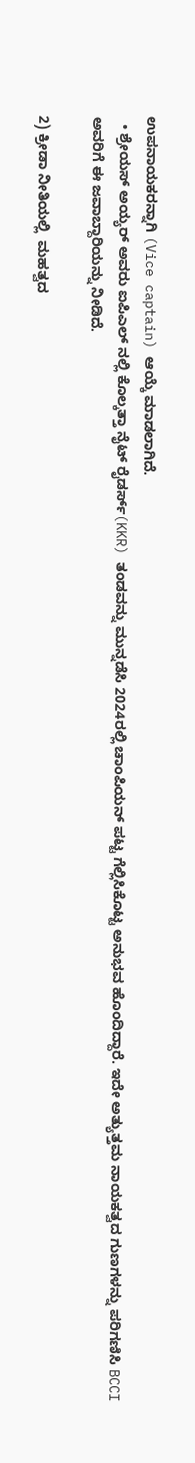ಉಪನಾಯಕರನ್ನಾಗಿ (Vice captain) ಆಯ್ಕೆ ಮಾಡಲಾಗಿದೆ.
  • ಶ್ರೇಯಸ್‌ ಅಯ್ಯರ್‌ ಅವರು ಐಪಿಎಲ್‌ ನಲ್ಲಿ ಕೊಲ್ಕತ್ತಾ ನೈಟ್‌ ರೈಡರ್ಸ್‌(KKR) ತಂಡವನ್ನು ಮುನ್ನಡೆಸಿ 2024ರಲ್ಲಿ ಚಾಂಪಿಯನ್‌ ಪಟ್ಟ ಗೆಲ್ಲಿಸಿಕೊಟ್ಟ ಅನುಭವ ಹೊಂದಿದ್ದಾರೆ. ಇದೇ ಅತ್ಯುತ್ತಮ ನಾಯಕತ್ವದ ಗುಣಗಳನ್ನು ಪರಿಗಣಿಸಿ BCCI ಅವರಿಗೆ ಈ ಜವಾಬ್ದಾರಿಯನ್ನು ನೀಡಿದೆ.

2) ಕ್ರೀಡಾ ನೀತಿಯಲ್ಲಿ  ಮಹತ್ವದ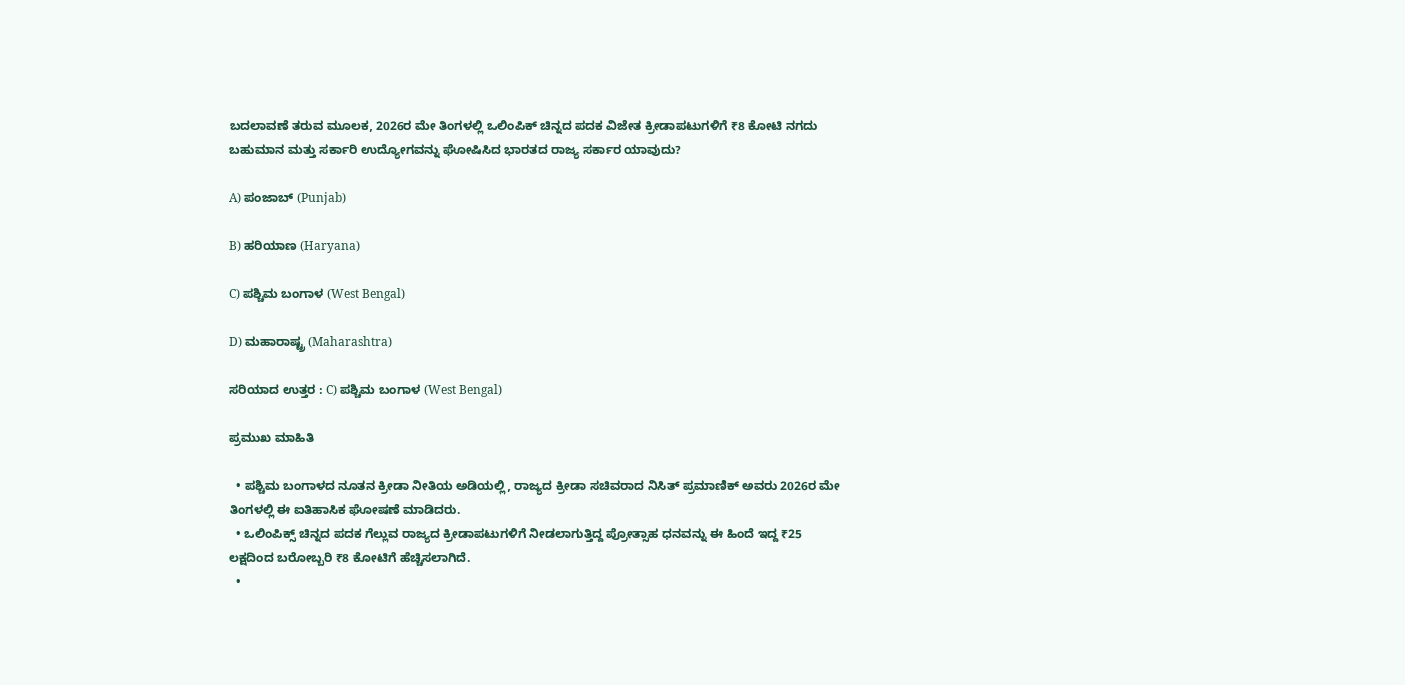ಬದಲಾವಣೆ ತರುವ ಮೂಲಕ, 2026ರ ಮೇ ತಿಂಗಳಲ್ಲಿ ಒಲಿಂಪಿಕ್‌ ಚಿನ್ನದ ಪದಕ ವಿಜೇತ ಕ್ರೀಡಾಪಟುಗಳಿಗೆ ₹8 ಕೋಟಿ ನಗದು ಬಹುಮಾನ ಮತ್ತು ಸರ್ಕಾರಿ ಉದ್ಯೋಗವನ್ನು ಘೋಷಿಸಿದ ಭಾರತದ ರಾಜ್ಯ ಸರ್ಕಾರ ಯಾವುದು?

A) ಪಂಜಾಬ್ (Punjab)

B) ಹರಿಯಾಣ (Haryana)

C) ಪಶ್ಚಿಮ ಬಂಗಾಳ (West Bengal)

D) ಮಹಾರಾಷ್ಟ್ರ (Maharashtra)

ಸರಿಯಾದ ಉತ್ತರ : C) ಪಶ್ಚಿಮ ಬಂಗಾಳ (West Bengal)

ಪ್ರಮುಖ ಮಾಹಿತಿ

  • ಪಶ್ಚಿಮ ಬಂಗಾಳದ ನೂತನ ಕ್ರೀಡಾ ನೀತಿಯ ಅಡಿಯಲ್ಲಿ, ರಾಜ್ಯದ ಕ್ರೀಡಾ ಸಚಿವರಾದ ನಿಸಿತ್‌ ಪ್ರಮಾಣಿಕ್‌ ಅವರು 2026ರ ಮೇ ತಿಂಗಳಲ್ಲಿ ಈ ಐತಿಹಾಸಿಕ ಘೋಷಣೆ ಮಾಡಿದರು.
  • ಒಲಿಂಪಿಕ್ಸ್‌ ಚಿನ್ನದ ಪದಕ ಗೆಲ್ಲುವ ರಾಜ್ಯದ ಕ್ರೀಡಾಪಟುಗಳಿಗೆ ನೀಡಲಾಗುತ್ತಿದ್ದ ಪ್ರೋತ್ಸಾಹ ಧನವನ್ನು ಈ ಹಿಂದೆ ಇದ್ದ ₹25 ಲಕ್ಷದಿಂದ ಬರೋಬ್ಬರಿ ₹8 ಕೋಟಿಗೆ ಹೆಚ್ಚಿಸಲಾಗಿದೆ.
  •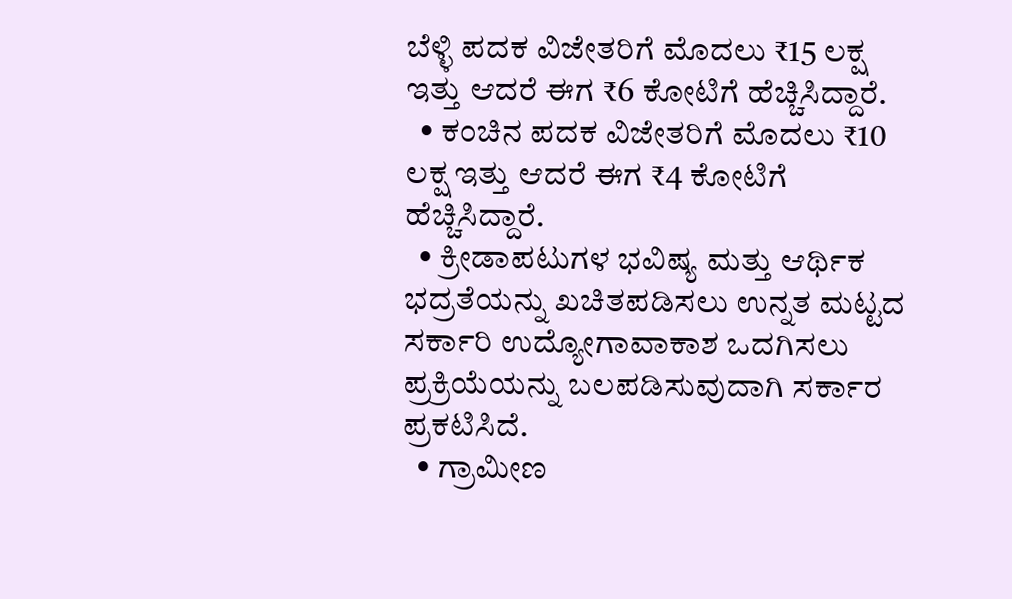ಬೆಳ್ಳಿ ಪದಕ ವಿಜೇತರಿಗೆ ಮೊದಲು ₹15 ಲಕ್ಷ ಇತ್ತು ಆದರೆ ಈಗ ₹6 ಕೋಟಿಗೆ ಹೆಚ್ಚಿಸಿದ್ದಾರೆ.
  • ಕಂಚಿನ ಪದಕ ವಿಜೇತರಿಗೆ ಮೊದಲು ₹10 ಲಕ್ಷ ಇತ್ತು ಆದರೆ ಈಗ ₹4 ಕೋಟಿಗೆ ಹೆಚ್ಚಿಸಿದ್ದಾರೆ.
  • ಕ್ರೀಡಾಪಟುಗಳ ಭವಿಷ್ಯ ಮತ್ತು ಆರ್ಥಿಕ ಭದ್ರತೆಯನ್ನು ಖಚಿತಪಡಿಸಲು ಉನ್ನತ ಮಟ್ಟದ ಸರ್ಕಾರಿ ಉದ್ಯೋಗಾವಾಕಾಶ ಒದಗಿಸಲು ಪ್ರಕ್ರಿಯೆಯನ್ನು ಬಲಪಡಿಸುವುದಾಗಿ ಸರ್ಕಾರ ಪ್ರಕಟಿಸಿದೆ.
  • ಗ್ರಾಮೀಣ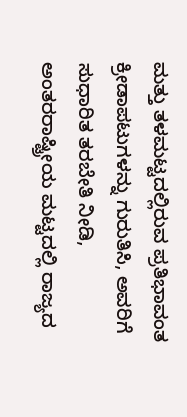ಮತ್ತು ತಳಮಟ್ಟದಲ್ಲಿರುವ ಪ್ರತಿಭಾವಂತ ಕ್ರೀಡಾಪಟುಗಳನ್ನು ಗುರುತಿಸಿ, ಅವರಿಗೆ ಸುಧಾರಿತ ತರಬೇತಿ ನೀಡಿ, ಅಂತರರಾಷ್ಟ್ರೀಯ ಮಟ್ಟದಲ್ಲಿ ರಾಜ್ಯದ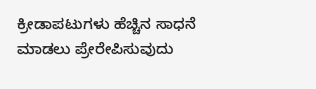ಕ್ರೀಡಾಪಟುಗಳು ಹೆಚ್ಚಿನ ಸಾಧನೆ ಮಾಡಲು ಪ್ರೇರೇಪಿಸುವುದು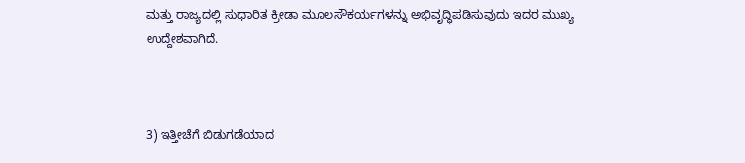ಮತ್ತು ರಾಜ್ಯದಲ್ಲಿ ಸುಧಾರಿತ ಕ್ರೀಡಾ ಮೂಲಸೌಕರ್ಯಗಳನ್ನು ಅಭಿವೃದ್ಧಿಪಡಿಸುವುದು ಇದರ ಮುಖ್ಯ ಉದ್ದೇಶವಾಗಿದೆ.



3) ಇತ್ತೀಚೆಗೆ ಬಿಡುಗಡೆಯಾದ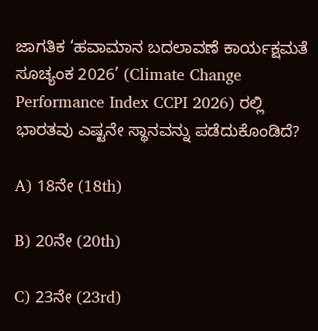ಜಾಗತಿಕ ‘ಹವಾಮಾನ ಬದಲಾವಣೆ ಕಾರ್ಯಕ್ಷಮತೆ ಸೂಚ್ಯಂಕ 2026’ (Climate Change Performance Index CCPI 2026) ರಲ್ಲಿ ಭಾರತವು ಎಷ್ಟನೇ ಸ್ಥಾನವನ್ನು ಪಡೆದುಕೊಂಡಿದೆ?

A) 18ನೇ (18th)

B) 20ನೇ (20th)

C) 23ನೇ (23rd)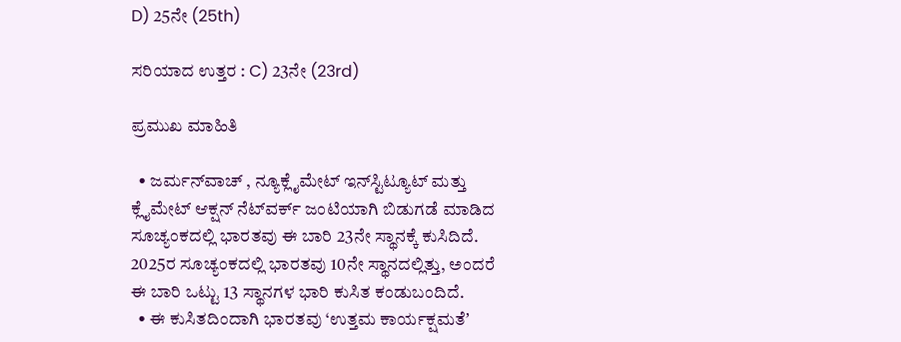D) 25ನೇ (25th)

ಸರಿಯಾದ ಉತ್ತರ : C) 23ನೇ (23rd)

ಪ್ರಮುಖ ಮಾಹಿತಿ

  • ಜರ್ಮನ್‌ವಾಚ್‌ , ನ್ಯೂಕ್ಲೈಮೇಟ್‌ ಇನ್‌ಸ್ಟಿಟ್ಯೂಟ್‌ ಮತ್ತು ಕ್ಲೈಮೇಟ್‌ ಆಕ್ಷನ್‌ ನೆಟ್‌ವರ್ಕ್‌ ಜಂಟಿಯಾಗಿ ಬಿಡುಗಡೆ ಮಾಡಿದ ಸೂಚ್ಯಂಕದಲ್ಲಿ ಭಾರತವು ಈ ಬಾರಿ 23ನೇ ಸ್ಥಾನಕ್ಕೆ ಕುಸಿದಿದೆ. 2025ರ ಸೂಚ್ಯಂಕದಲ್ಲಿ ಭಾರತವು 10ನೇ ಸ್ಥಾನದಲ್ಲಿತ್ತು, ಅಂದರೆ ಈ ಬಾರಿ ಒಟ್ಟು 13 ಸ್ಥಾನಗಳ ಭಾರಿ ಕುಸಿತ ಕಂಡುಬಂದಿದೆ.
  • ಈ ಕುಸಿತದಿಂದಾಗಿ ಭಾರತವು ‘ಉತ್ತಮ ಕಾರ್ಯಕ್ಷಮತೆʼ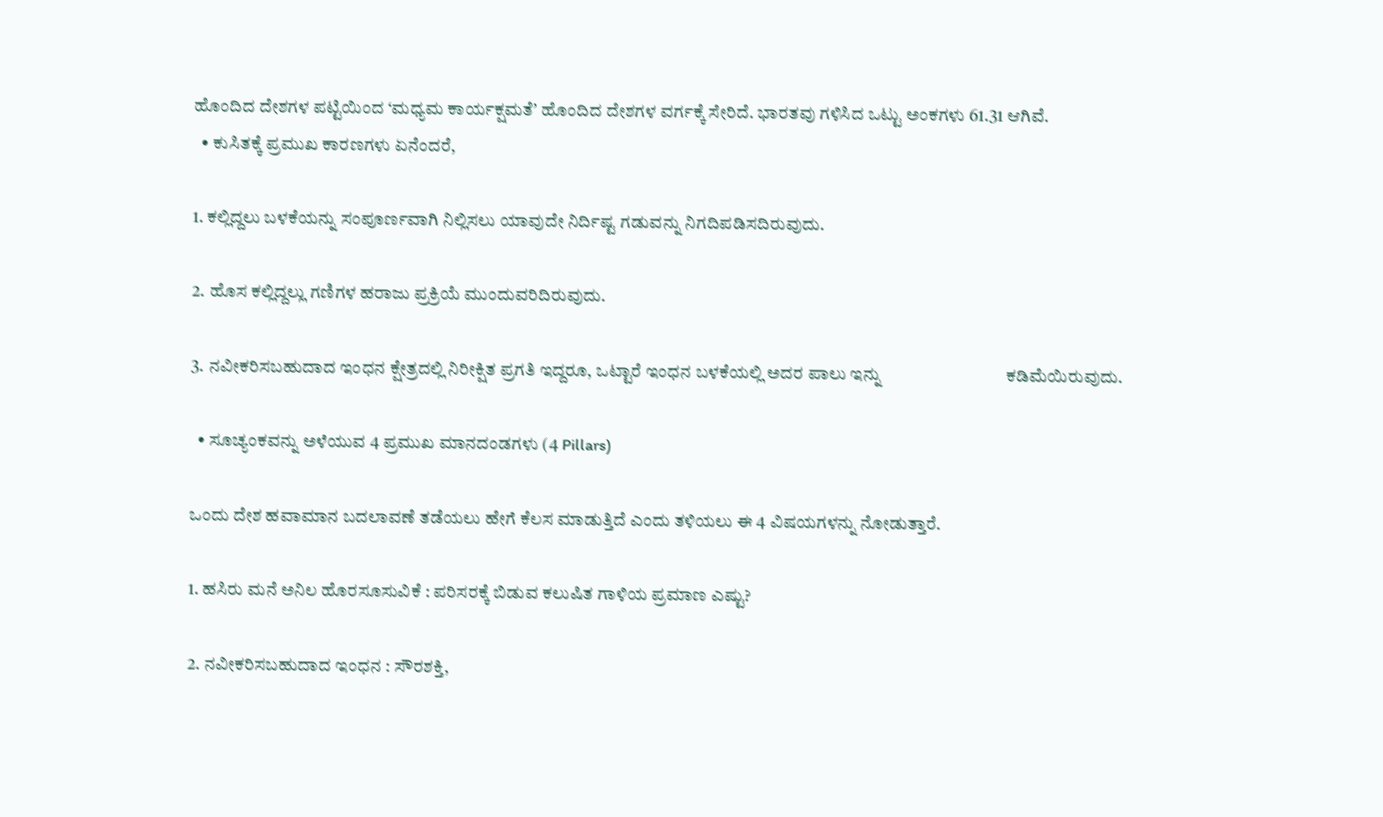ಹೊಂದಿದ ದೇಶಗಳ ಪಟ್ಟಿಯಿಂದ ‘ಮಧ್ಯಮ ಕಾರ್ಯಕ್ಷಮತೆʼ ಹೊಂದಿದ ದೇಶಗಳ ವರ್ಗಕ್ಕೆ ಸೇರಿದೆ. ಭಾರತವು ಗಳಿಸಿದ ಒಟ್ಟು ಅಂಕಗಳು 61.31 ಆಗಿವೆ.
  • ಕುಸಿತಕ್ಕೆ ಪ್ರಮುಖ ಕಾರಣಗಳು ಏನೆಂದರೆ,

1. ಕಲ್ಲಿದ್ದಲು ಬಳಕೆಯನ್ನು ಸಂಪೂರ್ಣವಾಗಿ ನಿಲ್ಲಿಸಲು ಯಾವುದೇ ನಿರ್ದಿಷ್ಟ ಗಡುವನ್ನು ನಿಗದಿಪಡಿಸದಿರುವುದು.

2. ಹೊಸ ಕಲ್ಲಿದ್ದಲ್ಲು ಗಣಿಗಳ ಹರಾಜು ಪ್ರಕ್ರಿಯೆ ಮುಂದುವರಿದಿರುವುದು.

3. ನವೀಕರಿಸಬಹುದಾದ ಇಂಧನ ಕ್ಷೇತ್ರದಲ್ಲಿ ನಿರೀಕ್ಷಿತ ಪ್ರಗತಿ ಇದ್ದರೂ, ಒಟ್ಟಾರೆ ಇಂಧನ ಬಳಕೆಯಲ್ಲಿ ಅದರ ಪಾಲು ಇನ್ನು                              ಕಡಿಮೆಯಿರುವುದು.

  • ಸೂಚ್ಯಂಕವನ್ನು ಅಳೆಯುವ 4 ಪ್ರಮುಖ ಮಾನದಂಡಗಳು (4 Pillars)

ಒಂದು ದೇಶ ಹವಾಮಾನ ಬದಲಾವಣೆ ತಡೆಯಲು ಹೇಗೆ ಕೆಲಸ ಮಾಡುತ್ತಿದೆ ಎಂದು ತಳಿಯಲು ಈ 4 ವಿಷಯಗಳನ್ನು ನೋಡುತ್ತಾರೆ.

1. ಹಸಿರು ಮನೆ ಅನಿಲ ಹೊರಸೂಸುವಿಕೆ : ಪರಿಸರಕ್ಕೆ ಬಿಡುವ ಕಲುಷಿತ ಗಾಳಿಯ ಪ್ರಮಾಣ ಎಷ್ಟು?

2. ನವೀಕರಿಸಬಹುದಾದ ಇಂಧನ : ಸೌರಶಕ್ತಿ,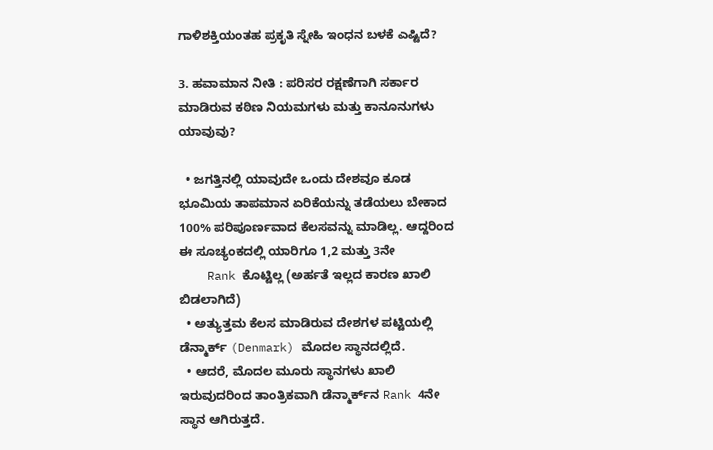ಗಾಳಿಶಕ್ತಿಯಂತಹ ಪ್ರಕೃತಿ ಸ್ನೇಹಿ ಇಂಧನ ಬಳಕೆ ಎಷ್ಟಿದೆ?

3. ಹವಾಮಾನ ನೀತಿ : ಪರಿಸರ ರಕ್ಷಣೆಗಾಗಿ ಸರ್ಕಾರ ಮಾಡಿರುವ ಕಠಿಣ ನಿಯಮಗಳು ಮತ್ತು ಕಾನೂನುಗಳು ಯಾವುವು?

  • ಜಗತ್ತಿನಲ್ಲಿ ಯಾವುದೇ ಒಂದು ದೇಶವೂ ಕೂಡ ಭೂಮಿಯ ತಾಪಮಾನ ಏರಿಕೆಯನ್ನು ತಡೆಯಲು ಬೇಕಾದ 100% ಪರಿಪೂರ್ಣವಾದ ಕೆಲಸವನ್ನು ಮಾಡಿಲ್ಲ. ಆದ್ದರಿಂದ ಈ ಸೂಚ್ಯಂಕದಲ್ಲಿ ಯಾರಿಗೂ 1,2 ಮತ್ತು 3ನೇ
    Rank ಕೊಟ್ಟಿಲ್ಲ (ಅರ್ಹತೆ ಇಲ್ಲದ ಕಾರಣ ಖಾಲಿ ಬಿಡಲಾಗಿದೆ)
  • ಅತ್ಯುತ್ತಮ ಕೆಲಸ ಮಾಡಿರುವ ದೇಶಗಳ ಪಟ್ಟಿಯಲ್ಲಿ ಡೆನ್ಮಾರ್ಕ್‌ (Denmark) ಮೊದಲ ಸ್ಥಾನದಲ್ಲಿದೆ.
  • ಆದರೆ, ಮೊದಲ ಮೂರು ಸ್ಥಾನಗಳು ಖಾಲಿ ಇರುವುದರಿಂದ ತಾಂತ್ರಿಕವಾಗಿ ಡೆನ್ಮಾರ್ಕ್‌ನ Rank 4ನೇ ಸ್ಥಾನ ಆಗಿರುತ್ತದೆ.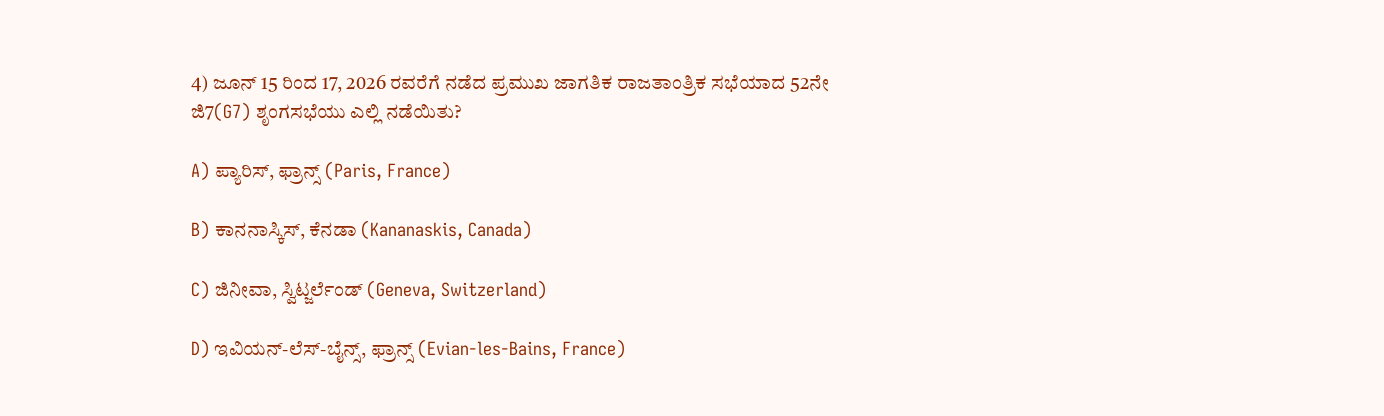4) ಜೂನ್‌ 15 ರಿಂದ 17, 2026 ರವರೆಗೆ ನಡೆದ ಪ್ರಮುಖ ಜಾಗತಿಕ ರಾಜತಾಂತ್ರಿಕ ಸಭೆಯಾದ 52ನೇ ಜಿ7(G7) ಶೃಂಗಸಭೆಯು ಎಲ್ಲಿ ನಡೆಯಿತು?

A) ಪ್ಯಾರಿಸ್‌, ಫ್ರಾನ್ಸ್‌‌ (Paris, France)

B) ಕಾನನಾಸ್ಕಿಸ್‌, ಕೆನಡಾ (Kananaskis, Canada)

C) ಜಿನೀವಾ, ಸ್ವಿಟ್ಜರ್ಲೆಂಡ್‌ (Geneva, Switzerland)

D) ಇವಿಯನ್-ಲೆಸ್-ಬೈನ್ಸ್‌, ಫ್ರಾನ್ಸ್ (Evian-les-Bains, France)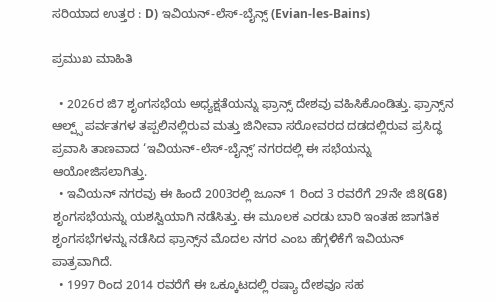ಸರಿಯಾದ ಉತ್ತರ : D) ಇವಿಯನ್-ಲೆಸ್-ಬೈನ್ಸ್‌ (Evian-les-Bains)

ಪ್ರಮುಖ ಮಾಹಿತಿ

  • 2026ರ ಜಿ7 ಶೃಂಗಸಭೆಯ ‍‍ಅಧ್ಯಕ್ಷತೆಯನ್ನು ಫ್ರಾನ್ಸ್‌ ದೇಶವು ವಹಿಸಿಕೊಂಡಿತ್ತು. ಫ್ರಾನ್ಸ್‌ನ ಆಲ್ಪ್ಸ್‌ ಪರ್ವತಗಳ ತಪ್ಪಲಿನಲ್ಲಿರುವ ಮತ್ತು ಜಿನೀವಾ ಸರೋವರದ ದಡದಲ್ಲಿರುವ ಪ್ರಸಿದ್ಧ ಪ್ರವಾಸಿ ತಾಣವಾದ ‘ಇವಿಯನ್-ಲೆಸ್-ಬೈನ್ಸ್‌ʼ ನಗರದಲ್ಲಿ ಈ ಸಭೆಯನ್ನು ಆಯೋಜಿಸಲಾಗಿತ್ತು.
  • ಇವಿಯನ್‌ ನಗರವು ಈ ಹಿಂದೆ 2003ರಲ್ಲಿ ಜೂನ್‌ 1 ರಿಂದ 3 ರವರೆಗೆ 29ನೇ ಜಿ8(G8) ಶೃಂಗಸಭೆಯನ್ನು ಯಶಸ್ವಿಯಾಗಿ ನಡೆಸಿತ್ತು. ಈ ಮೂಲಕ ಎರಡು ಬಾರಿ ಇಂತಹ ಜಾಗತಿಕ ಶೃಂಗಸಭೆಗಳನ್ನು ನಡೆಸಿದ ಫ್ರಾನ್ಸ್‌ನ ಮೊದಲ ನಗರ ಎಂಬ ಹೆಗ್ಗಳಿಕೆಗೆ ಇವಿಯನ್‌ ಪಾತ್ರವಾಗಿದೆ.
  • 1997 ರಿಂದ 2014 ರವರೆಗೆ ಈ ಒಕ್ಕೂಟದಲ್ಲಿ ರಷ್ಯಾ ದೇಶವೂ ಸಹ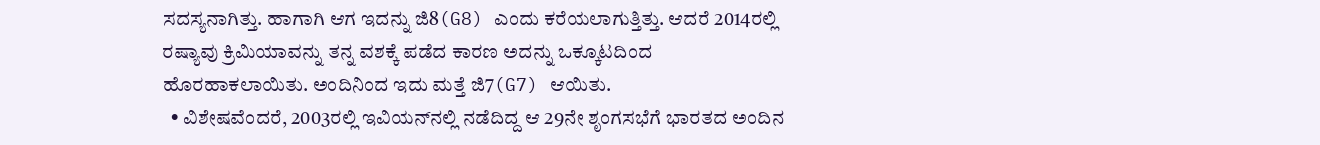ಸದಸ್ಯನಾಗಿತ್ತು. ಹಾಗಾಗಿ ಆಗ ಇದನ್ನು ಜಿ8(G8) ಎಂದು ಕರೆಯಲಾಗುತ್ತಿತ್ತು. ಆದರೆ 2014ರಲ್ಲಿ ರಷ್ಯಾವು ಕ್ರಿಮಿಯಾವನ್ನು ತನ್ನ ವಶಕ್ಕೆ ಪಡೆದ ಕಾರಣ ಅದನ್ನು ಒಕ್ಕೂಟದಿಂದ ಹೊರಹಾಕಲಾಯಿತು. ಅಂದಿನಿಂದ ಇದು ಮತ್ತೆ ಜಿ7(G7) ಆಯಿತು.
  • ವಿಶೇಷವೆಂದರೆ, 2003ರಲ್ಲಿ ಇವಿಯನ್‌ನಲ್ಲಿ ನಡೆದಿದ್ದ ಆ 29ನೇ ಶೃಂಗಸಭೆಗೆ ಭಾರತದ ಅಂದಿನ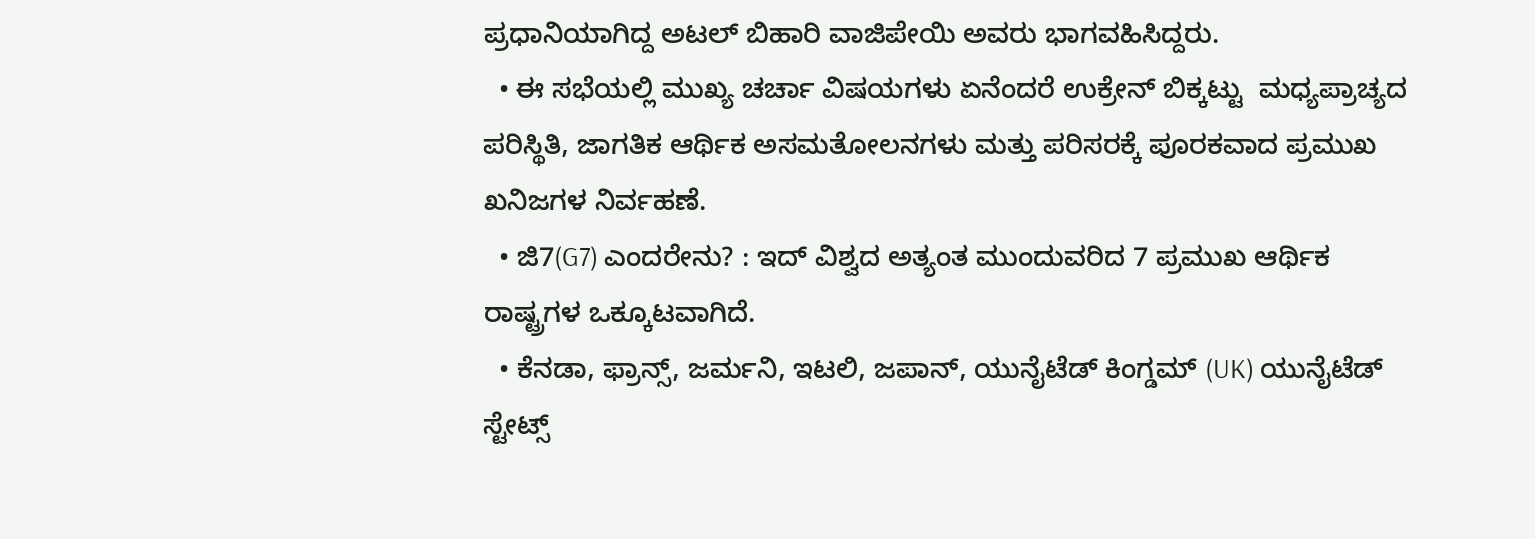ಪ್ರಧಾನಿಯಾಗಿದ್ದ ಅಟಲ್‌ ಬಿಹಾರಿ ವಾಜಿಪೇಯಿ ಅವರು ಭಾಗವಹಿಸಿದ್ದರು.
  • ಈ ಸಭೆಯಲ್ಲಿ ಮುಖ್ಯ ಚರ್ಚಾ ವಿಷಯಗಳು ಏನೆಂದರೆ ಉಕ್ರೇನ್‌ ಬಿಕ್ಕಟ್ಟು  ಮಧ್ಯಪ್ರಾಚ್ಯದ ಪರಿಸ್ಥಿತಿ, ಜಾಗತಿಕ ಆರ್ಥಿಕ ಅಸಮತೋಲನಗಳು ಮತ್ತು ಪರಿಸರಕ್ಕೆ ಪೂರಕವಾದ ಪ್ರಮುಖ ಖನಿಜಗಳ ನಿರ್ವಹಣೆ.
  • ಜಿ7(G7) ಎಂದರೇನು? : ಇದ್ ವಿಶ‍್ವದ ಅತ್ಯಂತ ಮುಂದುವರಿದ 7 ಪ್ರಮುಖ ಆರ್ಥಿಕ ರಾಷ್ಟ್ರಗಳ ಒಕ್ಕೂಟವಾಗಿದೆ.
  • ಕೆನಡಾ, ಫ್ರಾನ್ಸ್‌, ಜರ್ಮನಿ, ಇಟಲಿ, ಜಪಾನ್‌, ಯುನೈಟೆಡ್‌ ಕಿಂಗ್ಡಮ್‌ (UK) ಯುನೈಟೆಡ್‌ ಸ್ಟೇಟ್ಸ್‌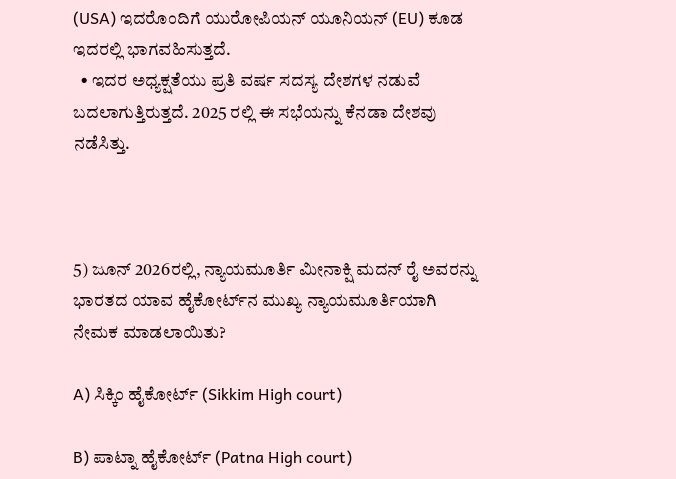(USA) ಇದರೊಂದಿಗೆ ಯುರೋಪಿಯನ್‌ ಯೂನಿಯನ್‌ (EU) ಕೂಡ ಇದರಲ್ಲಿ ಭಾಗವಹಿಸುತ್ತದೆ.
  • ಇದರ ಅಧ್ಯಕ್ಷತೆಯು ಪ್ರತಿ ವರ್ಷ ಸದಸ್ಯ ದೇಶಗಳ ನಡುವೆ ಬದಲಾಗುತ್ತಿರುತ್ತದೆ. 2025 ರಲ್ಲಿ ಈ ಸಭೆಯನ್ನು ಕೆನಡಾ ದೇಶವು ನಡೆಸಿತ್ತು.



5) ಜೂನ್‌ 2026ರಲ್ಲಿ, ನ್ಯಾಯಮೂರ್ತಿ ಮೀನಾಕ್ಷಿ ಮದನ್‌ ರೈ ಅವರನ್ನು ಭಾರತದ ಯಾವ ಹೈಕೋರ್ಟ್‌ನ ಮುಖ್ಯ ನ್ಯಾಯಮೂರ್ತಿಯಾಗಿ ನೇಮಕ ಮಾಡಲಾಯಿತು?

A) ಸಿಕ್ಕಿಂ ಹೈಕೋರ್ಟ್‌ (Sikkim High court)

B) ಪಾಟ್ನಾ ಹೈಕೋರ್ಟ್‌ (Patna High court)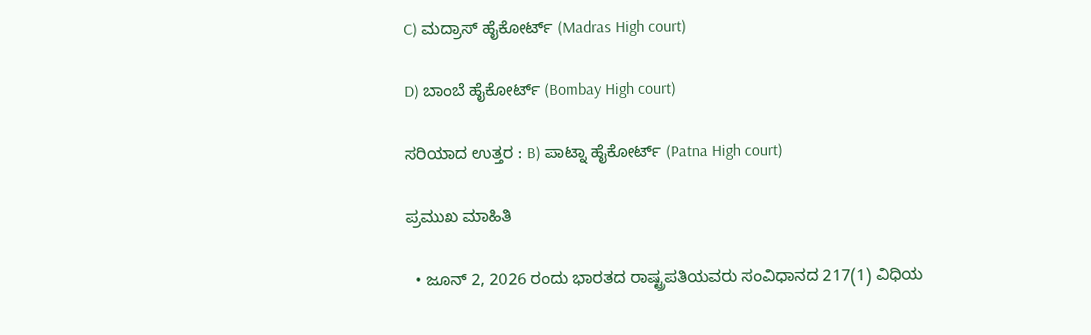C) ಮದ್ರಾಸ್‌ ಹೈಕೋರ್ಟ್‌ (Madras High court)

D) ಬಾಂಬೆ ಹೈಕೋರ್ಟ್‌ (Bombay High court)

ಸರಿಯಾದ ಉತ್ತರ : B) ಪಾಟ್ನಾ ಹೈಕೋರ್ಟ್‌ (Patna High court)

ಪ್ರಮುಖ ಮಾಹಿತಿ

  • ಜೂನ್‌ 2, 2026 ರಂದು ಭಾರತದ ರಾಷ್ಟ್ರಪತಿಯವರು ಸಂವಿಧಾನದ 217(1) ವಿಧಿಯ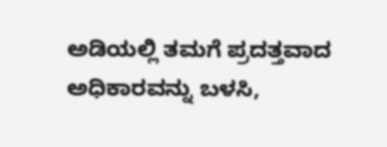ಅಡಿಯಲ್ಲಿ ತಮಗೆ ಪ್ರದತ್ತವಾದ ಅಧಿಕಾರವನ್ನು ಬಳಸಿ,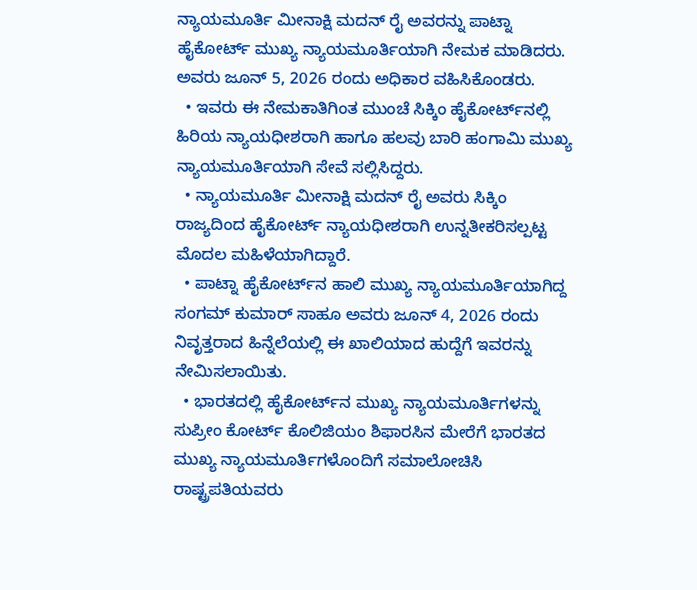ನ್ಯಾಯಮೂರ್ತಿ ಮೀನಾಕ್ಷಿ ಮದನ್‌ ರೈ ಅವರನ್ನು ಪಾಟ್ನಾ ಹೈಕೋರ್ಟ್‌ ಮುಖ್ಯ ನ್ಯಾಯಮೂರ್ತಿಯಾಗಿ ನೇಮಕ ಮಾಡಿದರು. ಅವರು ಜೂನ್‌ 5, 2026 ರಂದು ಅಧಿಕಾರ ವಹಿಸಿಕೊಂಡರು.
  • ಇವರು ಈ ನೇಮಕಾತಿಗಿಂತ ಮುಂಚೆ ಸಿಕ್ಕಿಂ ಹೈಕೋರ್ಟ್‌ನಲ್ಲಿ ಹಿರಿಯ ನ್ಯಾಯಧೀಶರಾಗಿ ಹಾಗೂ ಹಲವು ಬಾರಿ ಹಂಗಾಮಿ ಮುಖ್ಯ ನ್ಯಾಯಮೂರ್ತಿಯಾಗಿ ಸೇವೆ ಸಲ್ಲಿಸಿದ್ದರು.
  • ನ್ಯಾಯಮೂರ್ತಿ ಮೀನಾಕ್ಷಿ ಮದನ್‌ ರೈ ಅವರು ಸಿಕ್ಕಿಂ ರಾಜ್ಯದಿಂದ ಹೈಕೋರ್ಟ್‌ ನ್ಯಾಯಧೀಶರಾಗಿ ಉನ್ನತೀಕರಿಸಲ್ಪಟ್ಟ ಮೊದಲ ಮಹಿಳೆಯಾಗಿದ್ದಾರೆ.
  • ಪಾಟ್ನಾ ಹೈಕೋರ್ಟ್‌ನ ಹಾಲಿ ಮುಖ್ಯ ನ್ಯಾಯಮೂರ್ತಿಯಾಗಿದ್ದ ಸಂಗಮ್‌ ಕುಮಾರ್‌ ಸಾಹೂ ಅವರು ಜೂನ್‌ 4, 2026 ರಂದು ನಿವೃತ್ತರಾದ ಹಿನ್ನೆಲೆಯಲ್ಲಿ ಈ ಖಾಲಿಯಾದ ಹುದ್ದೆಗೆ ಇವರನ್ನು ನೇಮಿಸಲಾಯಿತು.
  • ಭಾರತದಲ್ಲಿ ಹೈಕೋರ್ಟ್‌ನ ಮುಖ್ಯ ನ್ಯಾಯಮೂರ್ತಿಗಳನ್ನು ಸುಪ್ರೀಂ ಕೋರ್ಟ್‌ ಕೊಲಿಜಿಯಂ ಶಿಫಾರಸಿನ ಮೇರೆಗೆ ಭಾರತದ ಮುಖ್ಯ ನ್ಯಾಯಮೂರ್ತಿಗಳೊಂದಿಗೆ ಸಮಾಲೋಚಿಸಿ ರಾಷ್ಟ್ರಪತಿಯವರು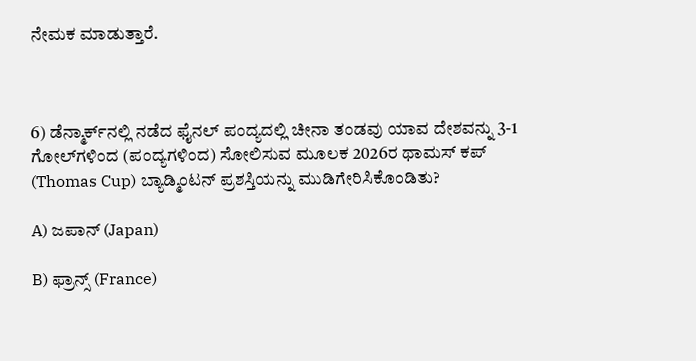ನೇಮಕ ಮಾಡುತ್ತಾರೆ.



6) ಡೆನ್ಮಾರ್ಕ್‌ನಲ್ಲಿ ನಡೆದ ಫೈನಲ್‌ ಪಂದ್ಯದಲ್ಲಿ ಚೀನಾ ತಂಡವು ಯಾವ ದೇಶವನ್ನು 3-1 ಗೋಲ್‌ಗಳಿಂದ (ಪಂದ್ಯಗಳಿಂದ) ಸೋಲಿಸುವ ಮೂಲಕ 2026ರ ಥಾಮಸ್‌ ಕಪ್‌ (Thomas Cup) ಬ್ಯಾಡ್ಮಿಂಟನ್‌ ಪ್ರಶಸ್ತಿಯನ್ನು ಮುಡಿಗೇರಿಸಿಕೊಂಡಿತು?

A) ಜಪಾನ್ (Japan)

B) ಫ್ರಾನ್ಸ್‌ (France)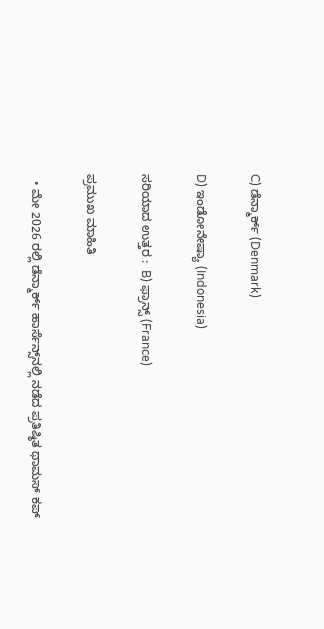C) ಡೆನ್ಮಾರ್ಕ್‌ (Denmark)

D) ಇಂಡೋನೇಷ್ಯಾ (Indonesia)

ಸರಿಯಾದ ಉತ್ತರ :  B) ಫ್ರಾನ್ಸ್‌ (France)

ಪ್ರಮುಖ ಮಾಹಿತಿ

  • ಮೇ 2026 ರಲ್ಲಿ ಡೆನ್ಮಾರ್ಕ್‌ ಹಾರ್ಸೆನ್ಸ್‌ನಲ್ಲಿ ನಡೆದ ಪ್ರತಿಷ್ಠಿತ ಥಾಮಸ್‌ ಕಪ್‌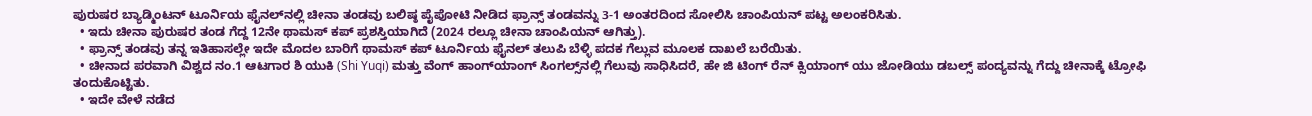ಪುರುಷರ ಬ್ಯಾಡ್ಮಿಂಟನ್‌ ಟೂರ್ನಿಯ ಫೈನಲ್‌ನಲ್ಲಿ ಚೀನಾ ತಂಡವು ಬಲಿಷ್ಠ ಪೈಪೋಟಿ ನೀಡಿದ ಫ್ರಾನ್ಸ್‌ ತಂಡವನ್ನು 3-1 ಅಂತರದಿಂದ ಸೋಲಿಸಿ ಚಾಂಪಿಯನ್‌ ಪಟ್ಟ ಅಲಂಕರಿಸಿತು.
  • ಇದು ಚೀನಾ ಪುರುಷರ ತಂಡ ಗೆದ್ದ 12ನೇ ಥಾಮಸ್‌ ಕಪ್‌ ಪ್ರಶಸ್ತಿಯಾಗಿದೆ (2024 ರಲ್ಲೂ ಚೀನಾ ಚಾಂಪಿಯನ್‌ ಆಗಿತ್ತು).
  • ಫ್ರಾನ್ಸ್‌ ತಂಡವು ತನ್ನ ಇತಿಹಾಸಲ್ಲೇ ಇದೇ ಮೊದಲ ಬಾರಿಗೆ ಥಾಮಸ್‌ ಕಪ್‌ ಟೂರ್ನಿಯ ಫೈನಲ್‌ ತಲುಪಿ ಬೆಳ್ಳಿ ಪದಕ ಗೆಲ್ಲುವ ಮೂಲಕ ದಾಖಲೆ ಬರೆಯಿತು.
  • ಚೀನಾದ ಪರವಾಗಿ ವಿಶ್ವದ ನಂ.1 ಆಟಗಾರ ಶಿ ಯುಕಿ (Shi Yuqi) ಮತ್ತು ವೆಂಗ್‌ ಹಾಂಗ್‌ಯಾಂಗ್‌ ಸಿಂಗಲ್ಸ್‌ನಲ್ಲಿ ಗೆಲುವು ಸಾಧಿಸಿದರೆ, ಹೇ ಜಿ ಟಿಂಗ್‌ ರೆನ್‌ ಕ್ಸಿಯಾಂಗ್‌ ಯು ಜೋಡಿಯು ಡಬಲ್ಸ್‌ ಪಂದ್ಯವನ್ನು ಗೆದ್ದು ಚೀನಾಕ್ಕೆ ಟ್ರೋಫಿ ತಂದುಕೊಟ್ಟಿತು.
  • ಇದೇ ವೇಳೆ ನಡೆದ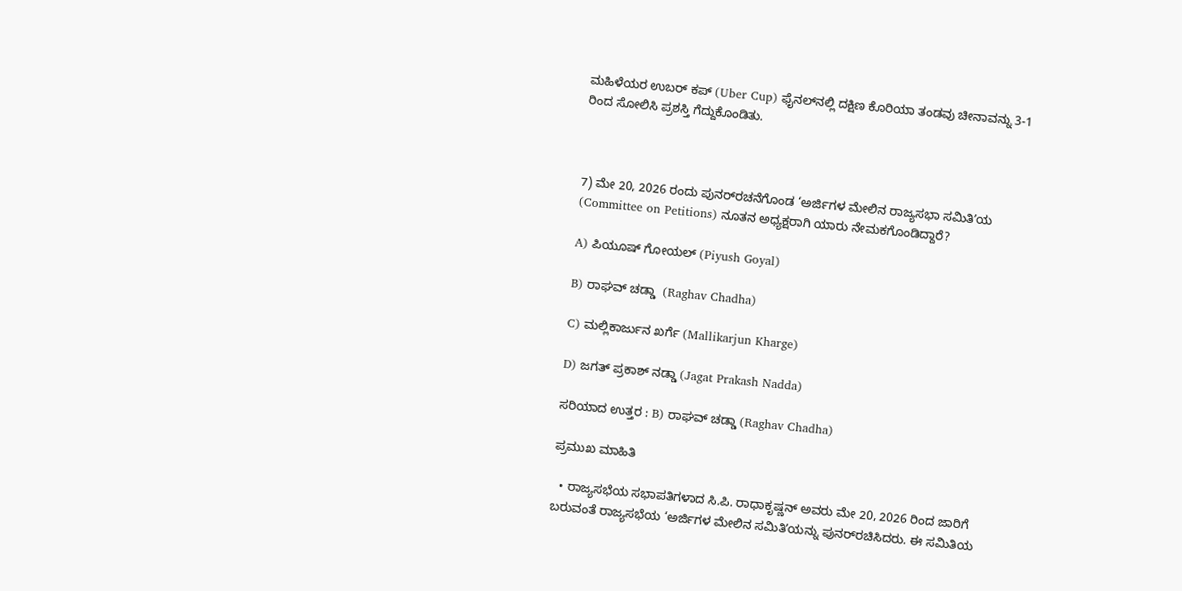ಮಹಿಳೆಯರ ಉಬರ್‌ ಕಪ್‌ (Uber Cup) ಫೈನಲ್‌ನಲ್ಲಿ ದಕ್ಷಿಣ ಕೊರಿಯಾ ತಂಡವು ಚೀನಾವನ್ನು 3-1 ರಿಂದ ಸೋಲಿಸಿ ಪ್ರಶಸ್ತಿ ಗೆದ್ದುಕೊಂಡಿತು.



7) ಮೇ 20, 2026 ರಂದು ಪುನರ್‌ರಚನೆಗೊಂಡ ‘ಅರ್ಜಿಗಳ ಮೇಲಿನ ರಾಜ್ಯಸಭಾ ಸಮಿತಿʼಯ (Committee on Petitions) ನೂತನ ಅಧ್ಯಕ್ಷರಾಗಿ ಯಾರು ನೇಮಕಗೊಂಡಿದ್ದಾರೆ?

A) ಪಿಯೂಷ್‌ ಗೋಯಲ್‌ (Piyush Goyal)

B) ರಾಘವ್‌ ಚಡ್ಡಾ  (Raghav Chadha)

C) ಮಲ್ಲಿಕಾರ್ಜುನ ಖರ್ಗೆ (Mallikarjun Kharge)

D) ಜಗತ್‌ ಪ್ರಕಾಶ್‌ ನಡ್ಡಾ (Jagat Prakash Nadda)

ಸರಿಯಾದ ಉತ್ತರ : B) ರಾಘವ್‌ ಚಡ್ಡಾ (Raghav Chadha)

ಪ್ರಮುಖ ಮಾಹಿತಿ

  • ರಾಜ್ಯಸಭೆಯ ಸಭಾಪತಿಗಳಾದ ಸಿ.ಪಿ. ರಾಧಾಕೃಷ್ಣನ್‌ ಅವರು ಮೇ 20, 2026 ರಿಂದ ಜಾರಿಗೆ ಬರುವಂತೆ ರಾಜ್ಯಸಭೆಯ ‘ಅರ್ಜಿಗಳ ಮೇಲಿನ ಸಮಿತಿʼಯನ್ನು ಪುನರ್‌ರಚಿಸಿದರು. ಈ ಸಮಿತಿಯ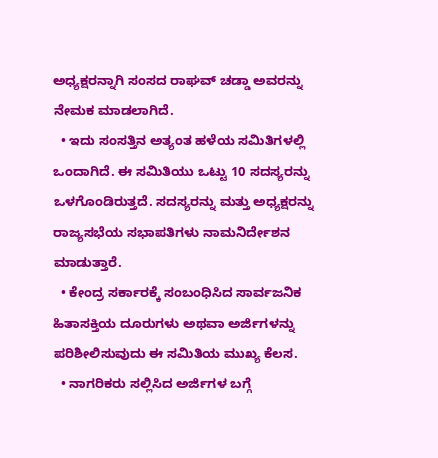ಅಧ್ಯಕ್ಷರನ್ನಾಗಿ ಸಂಸದ ರಾಘವ್‌ ಚಡ್ಡಾ ಅವರನ್ನು ನೇಮಕ ಮಾಡಲಾಗಿದೆ.
  • ಇದು ಸಂಸತ್ತಿನ ಅತ್ಯಂತ ಹಳೆಯ ಸಮಿತಿಗಳಲ್ಲಿ ಒಂದಾಗಿದೆ. ಈ ಸಮಿತಿಯು ಒಟ್ಟು 10 ಸದಸ್ಯರನ್ನು ಒಳಗೊಂಡಿರುತ್ತದೆ. ಸದಸ್ಯರನ್ನು ಮತ್ತು ಅಧ್ಯಕ್ಷರನ್ನು ರಾಜ್ಯಸಭೆಯ ಸಭಾಪತಿಗಳು ನಾಮನಿರ್ದೇಶನ ಮಾಡುತ್ತಾರೆ.
  • ಕೇಂದ್ರ ಸರ್ಕಾರಕ್ಕೆ ಸಂಬಂಧಿಸಿದ ಸಾರ್ವಜನಿಕ ಹಿತಾಸಕ್ತಿಯ ದೂರುಗಳು ಅಥವಾ ಅರ್ಜಿಗಳನ್ನು ಪರಿಶೀಲಿಸುವುದು ಈ ಸಮಿತಿಯ ಮುಖ್ಯ ಕೆಲಸ.
  • ನಾಗರಿಕರು ಸಲ್ಲಿಸಿದ ಅರ್ಜಿಗಳ ಬಗ್ಗೆ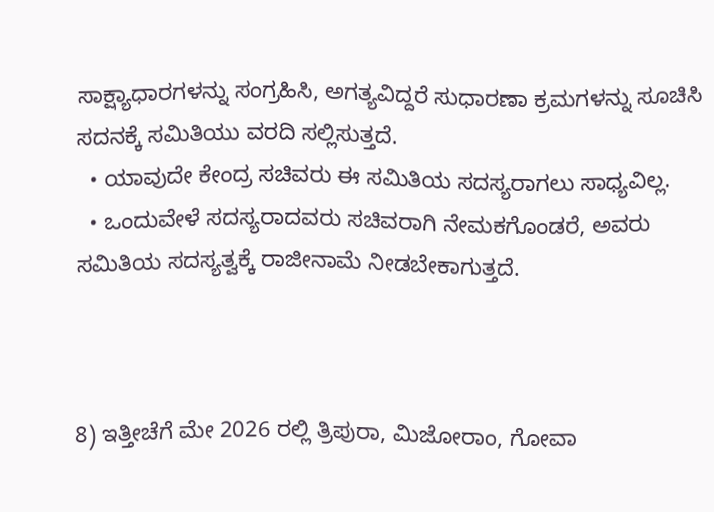ಸಾಕ್ಷ್ಯಾಧಾರಗಳನ್ನು ಸಂಗ್ರಹಿಸಿ, ಅಗತ್ಯವಿದ್ದರೆ ಸುಧಾರಣಾ ಕ್ರಮಗಳನ್ನು ಸೂಚಿಸಿ ಸದನಕ್ಕೆ ಸಮಿತಿಯು ವರದಿ ಸಲ್ಲಿಸುತ್ತದೆ.
  • ಯಾವುದೇ ಕೇಂದ್ರ ಸಚಿವರು ಈ ಸಮಿತಿಯ ಸದಸ್ಯರಾಗಲು ಸಾಧ್ಯವಿಲ್ಲ.
  • ಒಂದುವೇಳೆ ಸದಸ್ಯರಾದವರು ಸಚಿವರಾಗಿ ನೇಮಕಗೊಂಡರೆ, ಅವರು ಸಮಿತಿಯ ಸದಸ್ಯತ್ವಕ್ಕೆ ರಾಜೀನಾಮೆ ನೀಡಬೇಕಾಗುತ್ತದೆ.



8) ಇತ್ತೀಚೆಗೆ ಮೇ 2026 ರಲ್ಲಿ ತ್ರಿಪುರಾ, ಮಿಜೋರಾಂ, ಗೋವಾ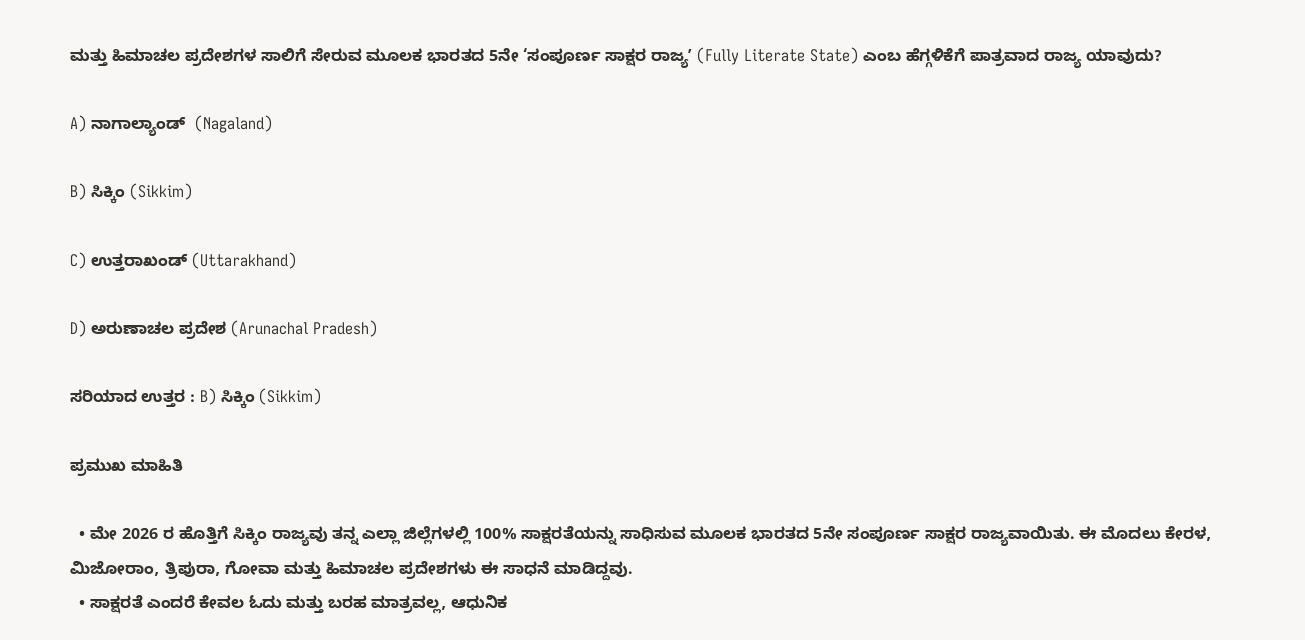ಮತ್ತು ಹಿಮಾಚಲ ಪ್ರದೇಶಗಳ ಸಾಲಿಗೆ ಸೇರುವ ಮೂಲಕ ಭಾರತದ 5ನೇ ‘ಸಂಪೂರ್ಣ ಸಾಕ್ಷರ ರಾಜ್ಯʼ (Fully Literate State) ಎಂಬ ಹೆಗ್ಗಳಿಕೆಗೆ ಪಾತ್ರವಾದ ರಾಜ್ಯ ಯಾವುದು?

A) ನಾಗಾಲ್ಯಾಂಡ್‌  (Nagaland)

B) ಸಿಕ್ಕಿಂ (Sikkim)

C) ಉತ್ತರಾಖಂಡ್‌ (Uttarakhand)

D) ಅರುಣಾಚಲ ಪ್ರದೇಶ (Arunachal Pradesh)

ಸರಿಯಾದ ಉತ್ತರ : B) ಸಿಕ್ಕಿಂ (Sikkim)

ಪ್ರಮುಖ ಮಾಹಿತಿ

  • ಮೇ 2026 ರ ಹೊತ್ತಿಗೆ ಸಿಕ್ಕಿಂ ರಾಜ್ಯವು ತನ್ನ ಎಲ್ಲಾ ಜಿಲ್ಲೆಗಳಲ್ಲಿ 100% ಸಾಕ್ಷರತೆಯನ್ನು ಸಾಧಿಸುವ ಮೂಲಕ ಭಾರತದ 5ನೇ ಸಂಪೂರ್ಣ ಸಾಕ್ಷರ ರಾಜ್ಯವಾಯಿತು. ಈ ಮೊದಲು ಕೇರಳ, ಮಿಜೋರಾಂ, ತ್ರಿಪುರಾ, ಗೋವಾ ಮತ್ತು ಹಿಮಾಚಲ ಪ್ರದೇಶಗಳು ಈ ಸಾಧನೆ ಮಾಡಿದ್ದವು.
  • ಸಾಕ್ಷರತೆ ಎಂದರೆ ಕೇವಲ ಓದು ಮತ್ತು ಬರಹ ಮಾತ್ರವಲ್ಲ, ಆಧುನಿಕ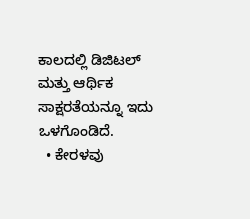ಕಾಲದಲ್ಲಿ ಡಿಜಿಟಲ್‌ ಮತ್ತು ಆರ್ಥಿಕ ಸಾಕ್ಷರತೆಯನ್ನೂ ಇದು ಒಳಗೊಂಡಿದೆ.
  • ಕೇರಳವು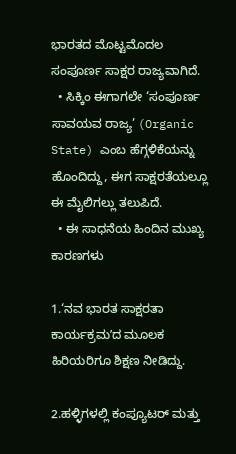ಭಾರತದ ಮೊಟ್ಟಮೊದಲ ಸಂಪೂರ್ಣ ಸಾಕ್ಷರ ರಾಜ್ಯವಾಗಿದೆ.
  • ಸಿಕ್ಕಿಂ ಈಗಾಗಲೇ ‘ಸಂಪೂರ್ಣ ಸಾವಯವ ರಾಜ್ಯ’ (Organic State) ಎಂಬ ಹೆಗ್ಗಳಿಕೆಯನ್ನು ಹೊಂದಿದ್ದು, ಈಗ ಸಾಕ್ಷರತೆಯಲ್ಲೂ ಈ ಮೈಲಿಗಲ್ಲು ತಲುಪಿದೆ.
  • ಈ ಸಾಧನೆಯ ಹಿಂದಿನ ಮುಖ್ಯ ಕಾರಣಗಳು

1.‘ನವ ಭಾರತ ಸಾಕ್ಷರತಾ ಕಾರ್ಯಕ್ರಮʼದ ಮೂಲಕ ಹಿರಿಯರಿಗೂ ಶಿಕ್ಷಣ ನೀಡಿದ್ದು.

2.ಹಳ್ಳಿಗಳಲ್ಲಿ ಕಂಪ್ಯೂಟರ್‌ ಮತ್ತು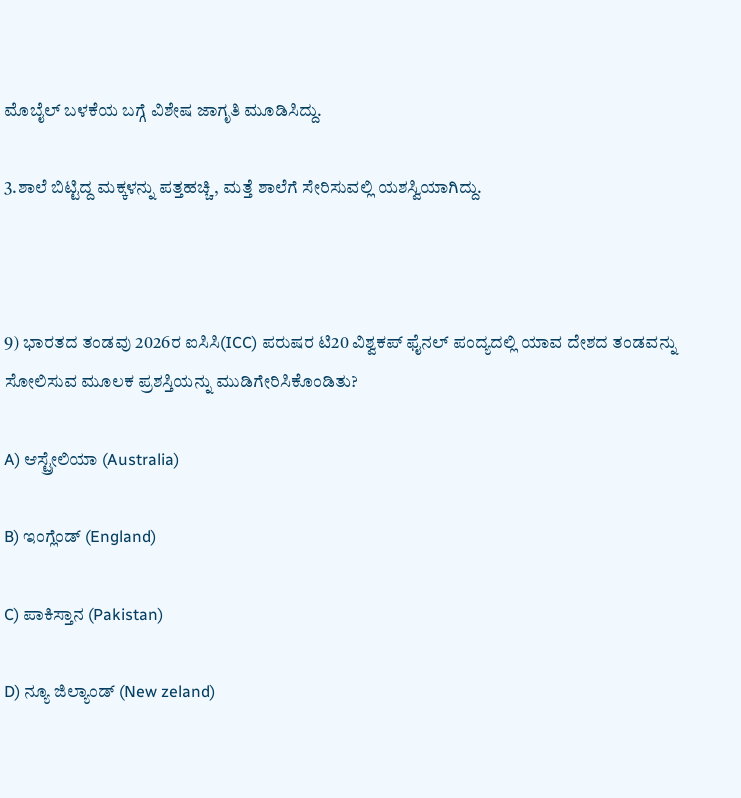ಮೊಬೈಲ್‌ ಬಳಕೆಯ ಬಗ್ಗೆ ವಿಶೇಷ ಜಾಗೃತಿ ಮೂಡಿಸಿದ್ದು.

3.ಶಾಲೆ ಬಿಟ್ಟಿದ್ದ ಮಕ್ಕಳನ್ನು ಪತ್ತಹಚ್ಚಿ, ಮತ್ತೆ ಶಾಲೆಗೆ ಸೇರಿಸುವಲ್ಲಿ ಯಶಸ್ವಿಯಾಗಿದ್ದು.



9) ಭಾರತದ ತಂಡವು 2026ರ ಐಸಿಸಿ(ICC) ಪರುಷರ ಟಿ20 ವಿಶ್ವಕಪ್‌ ಫೈನಲ್‌ ಪಂದ್ಯದಲ್ಲಿ ಯಾವ ದೇಶದ ತಂಡವನ್ನು ಸೋಲಿಸುವ ಮೂಲಕ ಪ್ರಶಸ್ತಿಯನ್ನು ಮುಡಿಗೇರಿಸಿಕೊಂಡಿತು?

A) ಆಸ್ಟ್ರೇಲಿಯಾ‌ (Australia)

B) ಇಂಗ್ಲೆಂಡ್‌ (England)

C) ಪಾಕಿಸ್ತಾನ (Pakistan)

D) ನ್ಯೂ ಜಿಲ್ಯಾಂಡ್ (New zeland)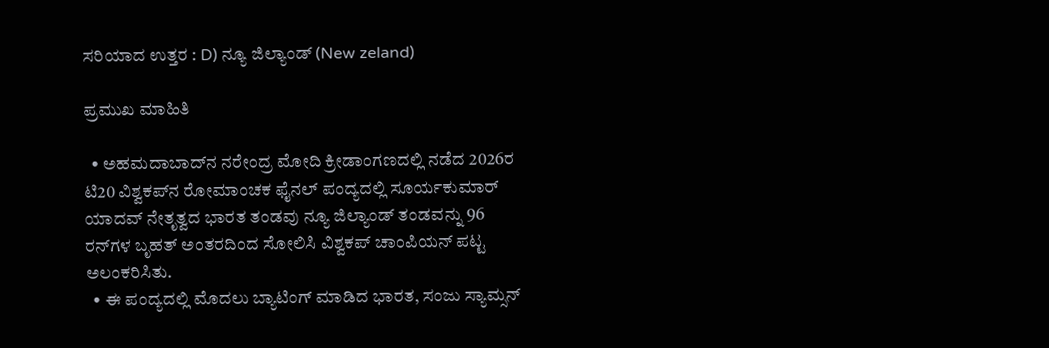ಸರಿಯಾದ ಉತ್ತರ : D) ನ್ಯೂ ಜಿಲ್ಯಾಂಡ್‌ (New zeland)

ಪ್ರಮುಖ ಮಾಹಿತಿ

  • ಅಹಮದಾಬಾದ್‌ನ ನರೇಂದ್ರ ಮೋದಿ ಕ್ರೀಡಾಂಗಣದಲ್ಲಿ ನಡೆದ 2026ರ ಟಿ20 ವಿಶ್ವಕಪ್‌ನ ರೋಮಾಂಚಕ ಫೈನಲ್‌ ಪಂದ್ಯದಲ್ಲಿ ಸೂರ್ಯಕುಮಾರ್‌ ಯಾದವ್‌ ನೇತೃತ್ವದ ಭಾರತ ತಂಡವು ನ್ಯೂ ಜಿಲ್ಯಾಂಡ್‌ ತಂಡವನ್ನು 96 ರನ್‌ಗಳ ಬೃಹತ್‌ ಅಂತರದಿಂದ ಸೋಲಿಸಿ ವಿಶ್ವಕಪ್‌ ಚಾಂಪಿಯನ್‌ ಪಟ್ಟ ಅಲಂಕರಿಸಿತು.
  • ಈ ಪಂದ್ಯದಲ್ಲಿ ಮೊದಲು ಬ್ಯಾಟಿಂಗ್‌ ಮಾಡಿದ ಭಾರತ, ಸಂಜು ಸ್ಯಾಮ್ಸನ್‌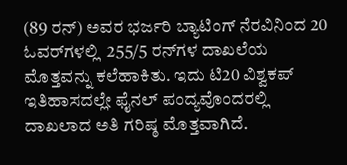(89 ರನ್‌) ಅವರ ಭರ್ಜರಿ ಬ್ಯಾಟಿಂಗ್‌ ನೆರವಿನಿಂದ 20 ಓವರ್‌ಗಳಲ್ಲಿ  255/5 ರನ್‌ಗಳ ದಾಖಲೆಯ ಮೊತ್ತವನ್ನು ಕಲೆಹಾಕಿತು. ಇದು ಟಿ20 ವಿಶ್ವಕಪ್‌ ಇತಿಹಾಸದಲ್ಲೇ ಫೈನಲ್‌ ಪಂದ್ಯವೊಂದರಲ್ಲಿ ದಾಖಲಾದ ಅತಿ ಗರಿಷ್ಠ ಮೊತ್ತವಾಗಿದೆ.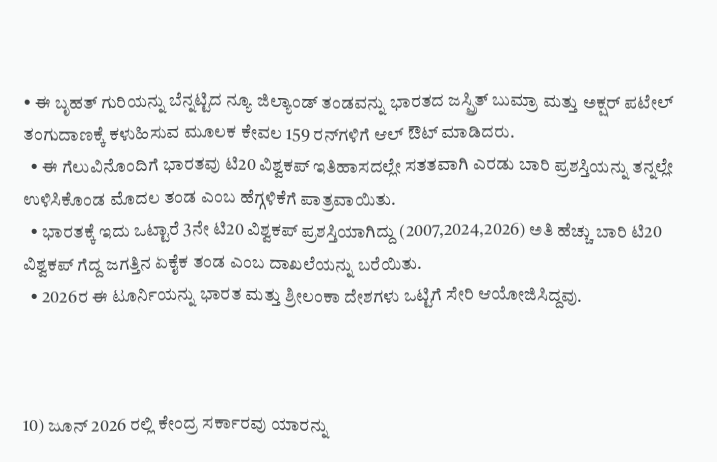• ಈ ಬೃಹತ್‌ ಗುರಿಯನ್ನು ಬೆನ್ನಟ್ಟಿದ ನ್ಯೂ ಜಿಲ್ಯಾಂಡ್‌ ತಂಡವನ್ನು ಭಾರತದ ಜಸ್ಪ್ರಿತ್‌ ಬುಮ್ರಾ ಮತ್ತು ಅಕ್ಷರ್‌ ಪಟೇಲ್‌ ತಂಗುದಾಣಕ್ಕೆ ಕಳುಹಿಸುವ ಮೂಲಕ ಕೇವಲ 159 ರನ್‌ಗಳಿಗೆ ಆಲ್‌ ಔಟ್‌ ಮಾಡಿದರು.
  • ಈ ಗೆಲುವಿನೊಂದಿಗೆ ಭಾರತವು ಟಿ20 ವಿಶ್ವಕಪ್‌ ಇತಿಹಾಸದಲ್ಲೇ ಸತತವಾಗಿ ಎರಡು ಬಾರಿ ಪ್ರಶಸ್ತಿಯನ್ನು ತನ್ನಲ್ಲೇ ಉಳಿಸಿಕೊಂಡ ಮೊದಲ ತಂಡ ಎಂಬ ಹೆಗ್ಗಳಿಕೆಗೆ ಪಾತ್ರವಾಯಿತು.
  • ಭಾರತಕ್ಕೆ ಇದು ಒಟ್ಟಾರೆ 3ನೇ ಟಿ20 ವಿಶ್ವಕಪ್‌ ಪ್ರಶಸ್ತಿಯಾಗಿದ್ದು (2007,2024,2026) ಅತಿ ಹೆಚ್ಚು ಬಾರಿ ಟಿ20 ವಿಶ್ವಕಪ್‌ ಗೆದ್ದ ಜಗತ್ತಿನ ಏಕೈಕ ತಂಡ ಎಂಬ ದಾಖಲೆಯನ್ನು ಬರೆಯಿತು.
  • 2026ರ ಈ ಟೂರ್ನಿಯನ್ನು ಭಾರತ ಮತ್ತು ಶ್ರೀಲಂಕಾ ದೇಶಗಳು ಒಟ್ಟಿಗೆ ಸೇರಿ ಆಯೋಜಿಸಿದ್ದವು.



10) ಜೂನ್‌ 2026 ರಲ್ಲಿ ಕೇಂದ್ರ ಸರ್ಕಾರವು ಯಾರನ್ನು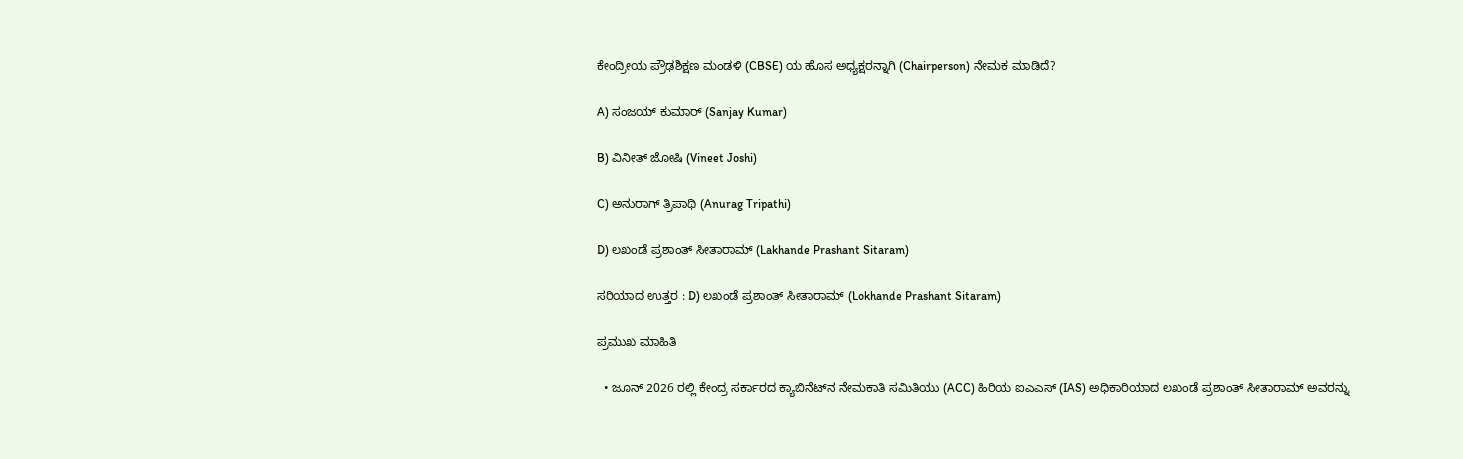ಕೇಂದ್ರೀಯ ಪ್ರೌಢಶಿಕ್ಷಣ ಮಂಡಳಿ (CBSE) ಯ ಹೊಸ ಅಧ್ಯಕ್ಷರನ್ನಾಗಿ (Chairperson) ನೇಮಕ ಮಾಡಿದೆ?

A) ಸಂಜಯ್‌ ಕುಮಾರ್‌ (Sanjay Kumar)

B) ವಿನೀತ್‌ ಜೋಷಿ (Vineet Joshi)

C) ಅನುರಾಗ್‌ ತ್ರಿಪಾಥಿ (Anurag Tripathi)

D) ಲಖಂಡೆ ಪ್ರಶಾಂತ್‌ ಸೀತಾರಾಮ್‌ (Lakhande Prashant Sitaram)

ಸರಿಯಾದ ಉತ್ತರ : D) ಲಖಂಡೆ ಪ್ರಶಾಂತ್‌ ಸೀತಾರಾಮ್‌ (Lokhande Prashant Sitaram)

ಪ್ರಮುಖ ಮಾಹಿತಿ

  • ಜೂನ್ 2026 ರಲ್ಲಿ ಕೇಂದ್ರ ಸರ್ಕಾರದ ಕ್ಯಾಬಿನೆಟ್‌ನ ನೇಮಕಾತಿ ಸಮಿತಿಯು (ACC) ಹಿರಿಯ ಐಎಎಸ್ (IAS) ಅಧಿಕಾರಿಯಾದ ಲಖಂಡೆ ಪ್ರಶಾಂತ್ ಸೀತಾರಾಮ್ ಅವರನ್ನು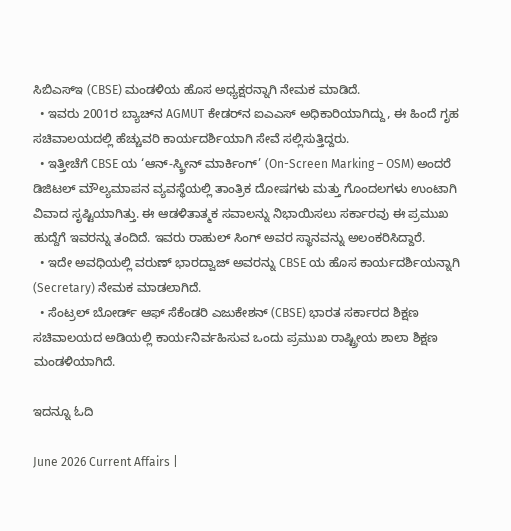ಸಿಬಿಎಸ್ಇ (CBSE) ಮಂಡಳಿಯ ಹೊಸ ಅಧ್ಯಕ್ಷರನ್ನಾಗಿ ನೇಮಕ ಮಾಡಿದೆ.
  • ಇವರು 2001ರ ಬ್ಯಾಚ್‌ನ AGMUT ಕೇಡರ್‌ನ ಐಎಎಸ್ ಅಧಿಕಾರಿಯಾಗಿದ್ದು, ಈ ಹಿಂದೆ ಗೃಹ ಸಚಿವಾಲಯದಲ್ಲಿ ಹೆಚ್ಚುವರಿ ಕಾರ್ಯದರ್ಶಿಯಾಗಿ ಸೇವೆ ಸಲ್ಲಿಸುತ್ತಿದ್ದರು.
  • ಇತ್ತೀಚೆಗೆ CBSE ಯ ‘ಆನ್-ಸ್ಕ್ರೀನ್ ಮಾರ್ಕಿಂಗ್’ (On-Screen Marking – OSM) ಅಂದರೆ ಡಿಜಿಟಲ್ ಮೌಲ್ಯಮಾಪನ ವ್ಯವಸ್ಥೆಯಲ್ಲಿ ತಾಂತ್ರಿಕ ದೋಷಗಳು ಮತ್ತು ಗೊಂದಲಗಳು ಉಂಟಾಗಿ ವಿವಾದ ಸೃಷ್ಟಿಯಾಗಿತ್ತು. ಈ ಆಡಳಿತಾತ್ಮಕ ಸವಾಲನ್ನು ನಿಭಾಯಿಸಲು ಸರ್ಕಾರವು ಈ ಪ್ರಮುಖ ಹುದ್ದೆಗೆ ಇವರನ್ನು ತಂದಿದೆ. ಇವರು ರಾಹುಲ್ ಸಿಂಗ್ ಅವರ ಸ್ಥಾನವನ್ನು ಅಲಂಕರಿಸಿದ್ದಾರೆ.
  • ಇದೇ ಅವಧಿಯಲ್ಲಿ ವರುಣ್ ಭಾರದ್ವಾಜ್ ಅವರನ್ನು CBSE ಯ ಹೊಸ ಕಾರ್ಯದರ್ಶಿಯನ್ನಾಗಿ (Secretary) ನೇಮಕ ಮಾಡಲಾಗಿದೆ.
  • ಸೆಂಟ್ರಲ್ ಬೋರ್ಡ್ ಆಫ್ ಸೆಕೆಂಡರಿ ಎಜುಕೇಶನ್ (CBSE) ಭಾರತ ಸರ್ಕಾರದ ಶಿಕ್ಷಣ ಸಚಿವಾಲಯದ ಅಡಿಯಲ್ಲಿ ಕಾರ್ಯನಿರ್ವಹಿಸುವ ಒಂದು ಪ್ರಮುಖ ರಾಷ್ಟ್ರೀಯ ಶಾಲಾ ಶಿಕ್ಷಣ ಮಂಡಳಿಯಾಗಿದೆ.

ಇದನ್ನೂ ಓದಿ

June 2026 Current Affairs |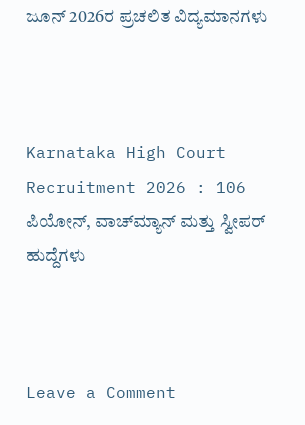ಜೂನ್ 2026ರ ಪ್ರಚಲಿತ ವಿದ್ಯಮಾನಗಳು



Karnataka High Court Recruitment 2026 : 106 ಪಿಯೋನ್‌, ವಾಚ್‌ಮ್ಯಾನ್‌ ಮತ್ತು ಸ್ವೀಪರ್‌ ಹುದ್ದೆಗಳು



Leave a Comment